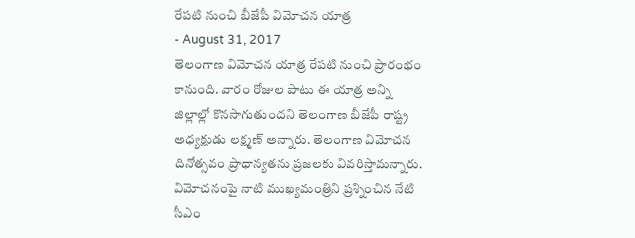రేపటి నుంచి బీజేపీ విమోచన యాత్ర
- August 31, 2017
తెలంగాణ విమోచన యాత్ర రేపటి నుంచి ప్రారంభం కానుంది. వారం రోజుల పాటు ఈ యాత్ర అన్ని జిల్లాల్లో కొనసాగుతుందని తెలంగాణ బీజేపీ రాష్ట్ర అధ్యక్షుడు లక్ష్మణ్ అన్నారు. తెలంగాణ విమోచన దినోత్సవం ప్రాధాన్యతను ప్రజలకు వివరిస్తామన్నారు. విమోచనంపై నాటి ముఖ్యమంత్రిని ప్రశ్నించిన నేటి సీఎం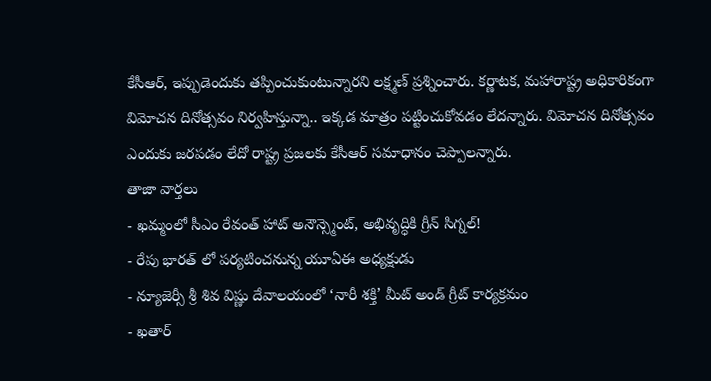కేసీఆర్, ఇప్పుడెందుకు తప్పించుకుంటున్నారని లక్ష్మణ్ ప్రశ్నించారు. కర్ణాటక, మహారాష్ట్ర అధికారికంగా విమోచన దినోత్సవం నిర్వహిస్తున్నా.. ఇక్కడ మాత్రం పట్టించుకోవడం లేదన్నారు. విమోచన దినోత్సవం ఎందుకు జరపడం లేదో రాష్ట్ర ప్రజలకు కేసీఆర్ సమాధానం చెప్పాలన్నారు.
తాజా వార్తలు
- ఖమ్మంలో సీఎం రేవంత్ హాట్ అనౌన్స్మెంట్, అభివృద్ధికి గ్రీన్ సిగ్నల్!
- రేపు భారత్ లో పర్యటించనున్న యూఏఈ అధ్యక్షుడు
- న్యూజెర్సీ శ్రీ శివ విష్ణు దేవాలయంలో ‘నారీ శక్తి’ మీట్ అండ్ గ్రీట్ కార్యక్రమం
- ఖతార్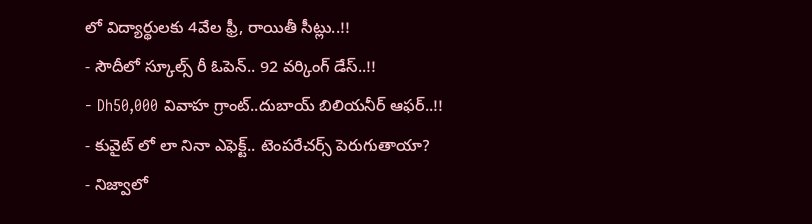లో విద్యార్థులకు 4వేల ఫ్రీ, రాయితీ సీట్లు..!!
- సౌదీలో స్కూల్స్ రీ ఓపెన్.. 92 వర్కింగ్ డేస్..!!
- Dh50,000 వివాహ గ్రాంట్..దుబాయ్ బిలియనీర్ ఆఫర్..!!
- కువైట్ లో లా నినా ఎఫెక్ట్.. టెంపరేచర్స్ పెరుగుతాయా?
- నిజ్వాలో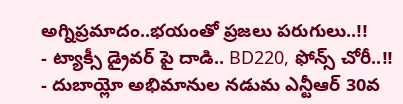అగ్నిప్రమాదం..భయంతో ప్రజలు పరుగులు..!!
- ట్యాక్సీ డ్రైవర్ పై దాడి.. BD220, ఫోన్స్ చోరీ..!!
- దుబాయ్లో అభిమానుల నడుమ ఎన్టీఆర్ 30వ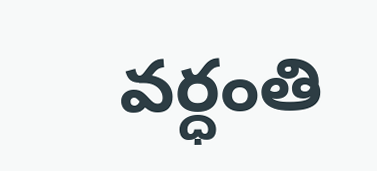వర్ధంతి